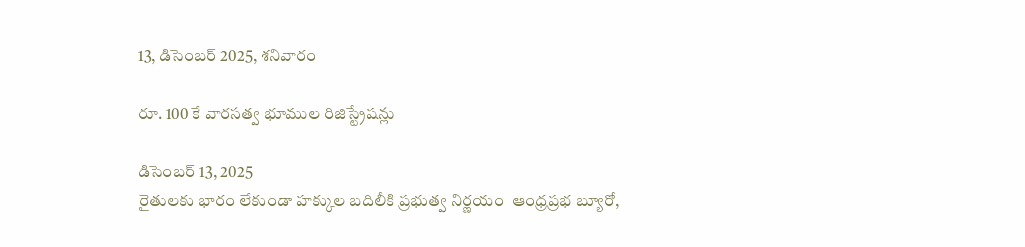13, డిసెంబర్ 2025, శనివారం

రూ. 100 కే వారసత్వ భూముల రిజిస్ట్రేషన్లు

డిసెంబర్ 13, 2025
రైతులకు భారం లేకుండా హక్కుల బదిలీకి ప్రభుత్వ నిర్ణయం  ఆంధ్రప్రభ బ్యూరో,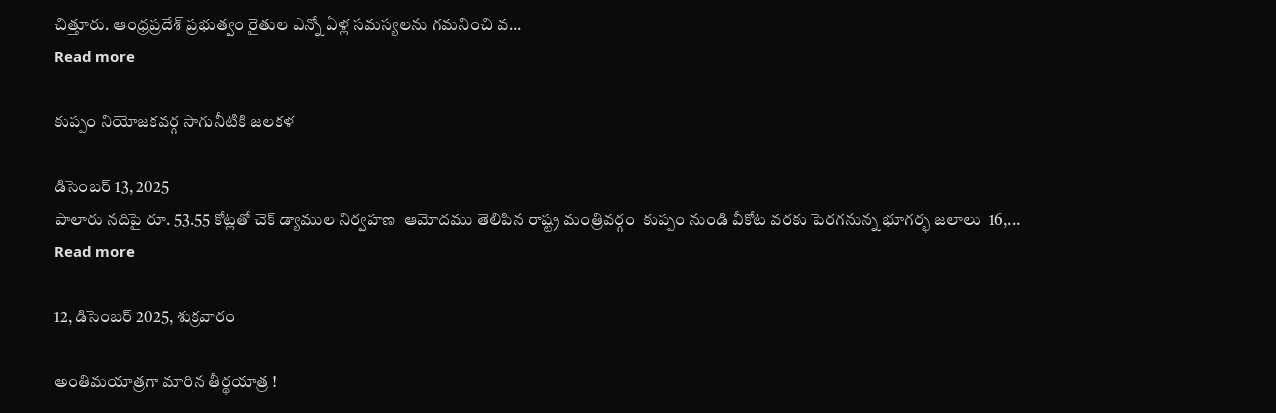చిత్తూరు. ఆంధ్రప్రదేశ్ ప్రభుత్వం రైతుల ఎన్నో ఏళ్ల సమస్యలను గమనించి వ...
Read more

కుప్పం నియోజకవర్గ సాగునీటికి జలకళ

డిసెంబర్ 13, 2025
పాలారు నదిపై రూ. 53.55 కోట్లతో చెక్ డ్యాముల నిర్వహణ  ఆమోదము తెలిపిన రాష్ట్ర మంత్రివర్గం  కుప్పం నుండి వీకోట వరకు పెరగనున్న భూగర్భ జలాలు  16,...
Read more

12, డిసెంబర్ 2025, శుక్రవారం

అంతిమయాత్రగా మారిన తీర్థయాత్ర !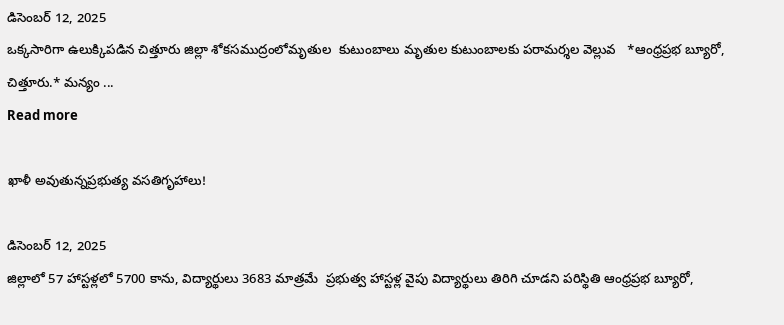డిసెంబర్ 12, 2025
ఒక్కసారిగా ఉలుక్కిపడిన చిత్తూరు జిల్లా శోకసముద్రంలోమృతుల  కుటుంబాలు మృతుల కుటుంబాలకు పరామర్శల వెల్లువ   *ఆంధ్రప్రభ బ్యూరో, చిత్తూరు.* మన్యం ...
Read more

ఖాళీ అవుతున్నప్రభుత్య వసతిగృహాలు!

డిసెంబర్ 12, 2025
జిల్లాలో 57 హాస్టళ్లలో 5700 కాను, విద్యార్థులు 3683 మాత్రమే  ప్రభుత్వ హాస్టళ్ల వైపు విద్యార్థులు తిరిగి చూడని పరిస్థితి ఆంధ్రప్రభ బ్యూరో,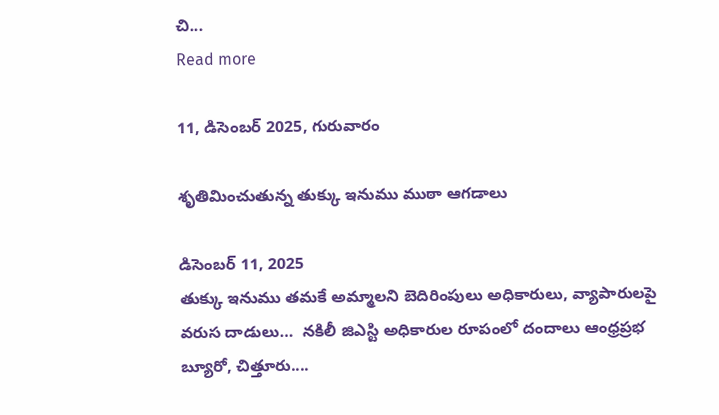చి...
Read more

11, డిసెంబర్ 2025, గురువారం

శృతిమించుతున్న తుక్కు ఇనుము ముఠా ఆగడాలు

డిసెంబర్ 11, 2025
తుక్కు ఇనుము తమకే అమ్మాలని బెదిరింపులు అధికారులు, వ్యాపారులపై వరుస దాడులు…  నకిలీ జిఎస్టి అధికారుల రూపంలో దందాలు ఆంధ్రప్రభ బ్యూరో, చిత్తూరు....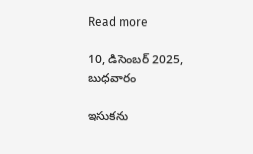Read more

10, డిసెంబర్ 2025, బుధవారం

ఇసుకను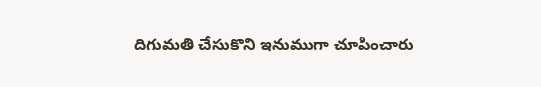దిగుమతి చేసుకొని ఇనుముగా చూపించారు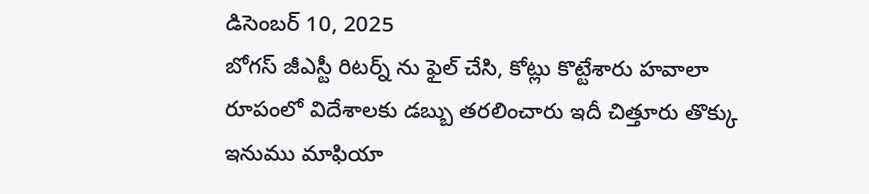డిసెంబర్ 10, 2025
బోగస్ జీఎస్టీ రిటర్న్ ను ఫైల్ చేసి, కోట్లు కొట్టేశారు హవాలా రూపంలో విదేశాలకు డబ్బు తరలించారు ఇదీ చిత్తూరు తొక్కు ఇనుము మాఫియా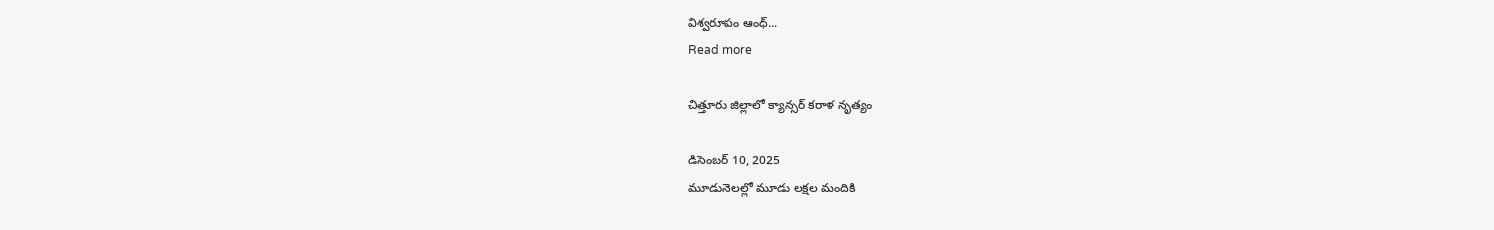విశ్వరూపం ఆంధ్...
Read more

చిత్తూరు జిల్లాలో క్యాన్సర్ కరాళ నృత్యం

డిసెంబర్ 10, 2025
మూడునెలల్లో మూడు లక్షల మందికి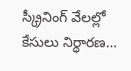స్క్రీనింగ్ వేలల్లో కేసులు నిర్ధారణ…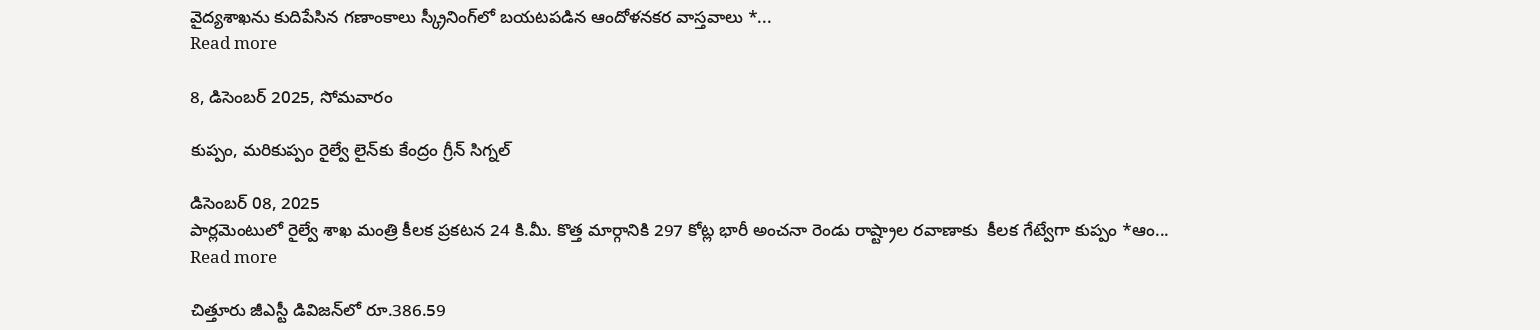వైద్యశాఖను కుదిపేసిన గణాంకాలు స్క్రీనింగ్‌లో బయటపడిన ఆందోళనకర వాస్తవాలు *...
Read more

8, డిసెంబర్ 2025, సోమవారం

కుప్పం, మరికుప్పం రైల్వే లైన్‌కు కేంద్రం గ్రీన్ సిగ్నల్

డిసెంబర్ 08, 2025
పార్లమెంటులో రైల్వే శాఖ మంత్రి కీలక ప్రకటన 24 కి.మీ. కొత్త మార్గానికి 297 కోట్ల భారీ అంచనా రెండు రాష్ట్రాల రవాణాకు  కీలక గేట్వేగా కుప్పం *ఆం...
Read more

చిత్తూరు జీఎస్టీ డివిజన్‌లో రూ.386.59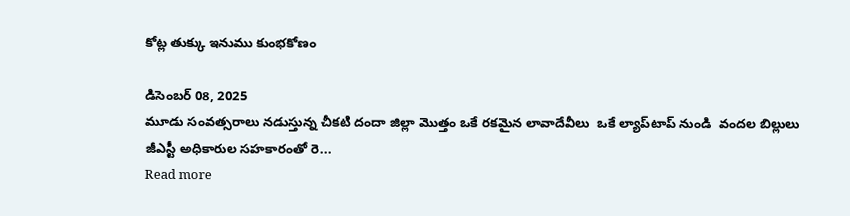కోట్ల తుక్కు ఇనుము కుంభకోణం

డిసెంబర్ 08, 2025
మూడు సంవత్సరాలు నడుస్తున్న చీకటి దందా జిల్లా మొత్తం ఒకే రకమైన లావాదేవీలు  ఒకే ల్యాప్‌టాప్‌ నుండి  వందల బిల్లులు జీఎస్టీ అధికారుల సహకారంతో రె...
Read more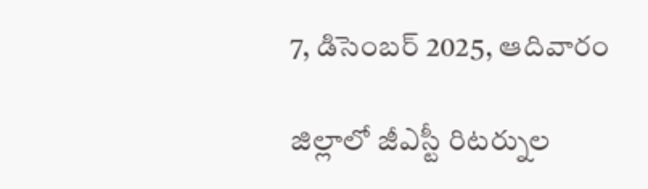7, డిసెంబర్ 2025, ఆదివారం

జిల్లాలో జీఎస్టీ రిటర్నుల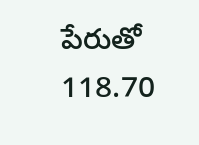పేరుతో 118.70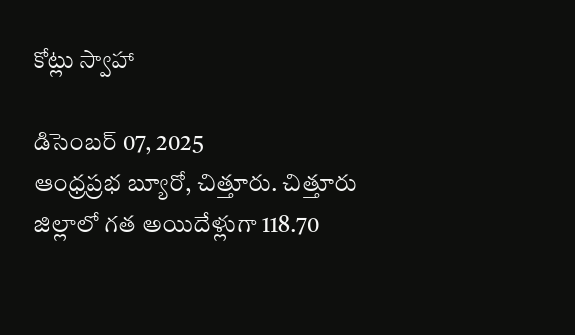కోట్లు స్వాహా

డిసెంబర్ 07, 2025
ఆంధ్రప్రభ బ్యూరో, చిత్తూరు. చిత్తూరు జిల్లాలో గత అయిదేళ్లుగా 118.70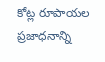కోట్ల రూపాయల ప్రజాధనాన్ని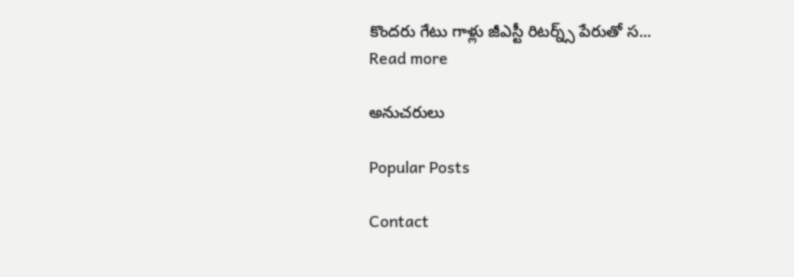కొందరు గేటు గాళ్లు జీఎస్టీ రిటర్న్స్ పేరుతో స...
Read more

అనుచరులు

Popular Posts

Contact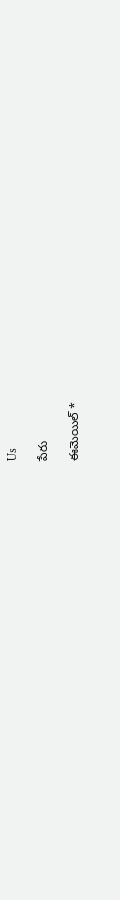Us

పేరు

ఈమెయిల్‌ *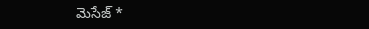మెసేజ్‌ *